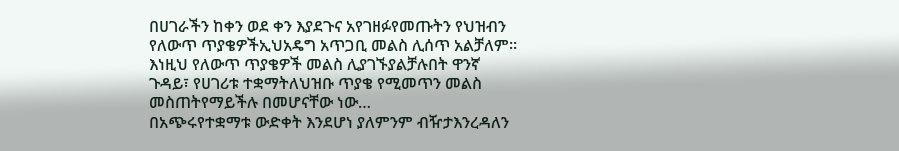በሀገራችን ከቀን ወደ ቀን እያደጉና አየገዘፉየመጡትን የህዝብን የለውጥ ጥያቄዎችኢህአዴግ አጥጋቢ መልስ ሊሰጥ አልቻለም፡፡እነዚህ የለውጥ ጥያቄዎች መልስ ሊያገኙያልቻሉበት ዋንኛ ጉዳይ፣ የሀገሪቱ ተቋማትለህዝቡ ጥያቄ የሚመጥን መልስ መስጠትየማይችሉ በመሆናቸው ነው…
በአጭሩየተቋማቱ ውድቀት እንደሆነ ያለምንም ብዥታእንረዳለን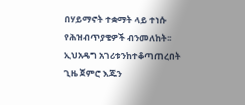በሃይማኖት ተቋማት ላይ ተነሱ የሕዝብጥያቄዎች ብንመለከት፡፡ ኢህአዴግ አገሪቱንከተቆጣጠረበት ጊዜ ጀምሮ እጁን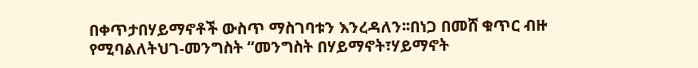በቀጥታበሃይማኖቶች ውስጥ ማስገባቱን እንረዳለን፡፡በነጋ በመሸ ቁጥር ብዙ የሚባልለትህገ-መንግስት “መንግስት በሃይማኖት፣ሃይማኖት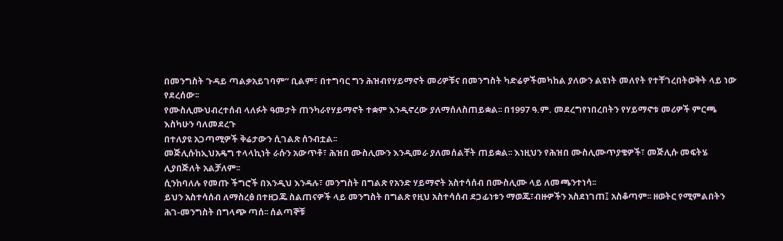በመንግስት ጉዳይ ጣልቃአይገባም” ቢልም፣ በተግባር ግን ሕዝብየሃይማኖት መሪዎቹና በመንግስት ካድሬዎችመካከል ያለውን ልዩነት መለየት የተቸገረበትወቅት ላይ ነው የደረሰው፡፡
የሙስሊሙህብረተሰብ ላለፉት ዓመታት ጠንካራየሃይማኖት ተቋም እንዲኖረው ያለማሰለስጠይቋል፡፡ በ1997 ዓ.ም. መደረግየነበረበትን የሃይማኖቱ መሪዎች ምርጫ እስካሁን ባለመደረጉ
በተለያዩ አጋጣሚዎች ቅሬታውን ሲገልጽ ሰንብቷል፡፡
መጅሊሱከኢህአዴግ ተላላኪነት ራሱን አውጥቶ፣ ሕዝበ ሙስሊሙን እንዲመራ ያለመሰልቸት ጠይቋል፡፡ እነዚህን የሕዝበ ሙስሊሙጥያቄዎች፣ መጅሊሱ መፍትሄ ሊያበጅለት አልቻለም፡፡
ሲንከባለሉ የመጡ ችግሮች በእንዲህ እንዳሉ፣ መንግስት በግልጽ የአንድ ሃይማኖት አስተሳሰብ በሙስሊሙ ላይ ለመጫንተነሳ፡፡
ይህን አስተሳሰብ ለማስረፅ በተዘጋጁ ስልጠናዎች ላይ መንግስት በግልጽ የዚህ አስተሳሰብ ደጋፊነቱን ማወጁ፣ብዙዎችን አስደነገጠ፤ አስቆጣም፡፡ ዘወትር የሚምልበትን ሕገ-መንግስት በግላጭ ጣሰ፡፡ ሰልጣኞቹ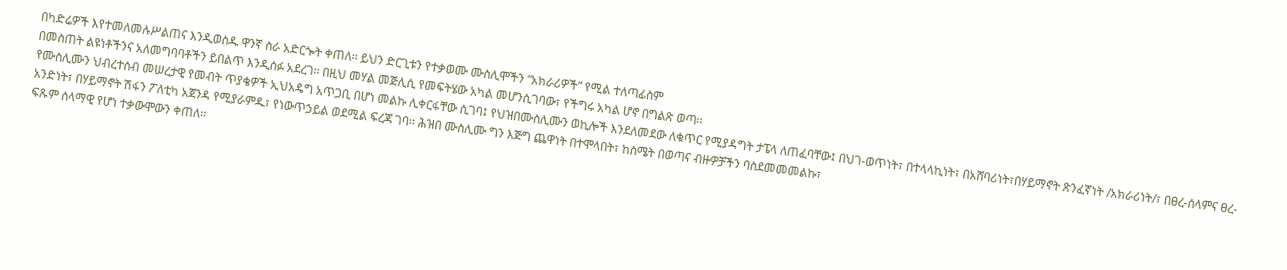በካድሬዎች እየተመለመሉሥልጠና እንዲወስዱ ዋንኛ ስራ አድርጐት ቀጠለ፡፡ ይህን ድርጊቱን የተቃወሙ ሙስሊሞችን “አክራሪዎች” የሚል ተለጣፊስም
በመስጠት ልዩነቶችንና አለመግባባቶችን ይበልጥ እንዲሰፉ አደረገ፡፡ በዚህ መሃል መጅሊሲ የመፍትሄው አካል መሆንሲገባው፣ የችግሩ አካል ሆኖ በግልጽ ወጣ፡፡
የሙስሊሙን ህብረተሰብ መሠረታዊ የመብት ጥያቄዎች ኢህአዴግ አጥጋቢ በሆነ መልኩ ሊቀርፋቸው ሲገባ፤ የህዝበሙስሊሙን ወኪሎች እንደለመደው ለቁጥር የሚያዳግት ታፔላ ለጠፈባቸው፤ በህገ-ወጥነት፣ በተላላኪነት፣ በአሸባሪነት፣በሃይማኖት ጽንፈኛነት /አክራሪነት/፣ በፀረ-ሰላምና ፀረ-አንድነት፣ በሃይማኖት ሽፋን ፖለቲካ አጀንዳ የሚያራምዱ፣ የነውጥኃይል ወደሚል ፍረጃ ገባ፡፡ ሕዝበ ሙስሊሙ ግን እጅግ ጨዋነት በተሞላበት፣ ከስሜት በወጣና ብዙዎቻችን ባስደመመመልኩ፣
ፍጹም ሰላማዊ የሆነ ተቃውሞውን ቀጠለ፡፡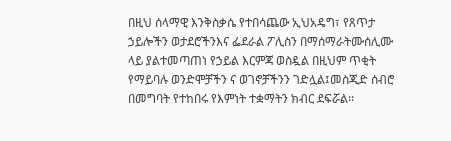በዚህ ሰላማዊ እንቅስቃሴ የተበሳጨው ኢህአዴግ፣ የጸጥታ ኃይሎችን ወታደሮችንእና ፌደራል ፖሊስን በማሰማራትሙሰሊሙ ላይ ያልተመጣጠነ የኃይል እርምጃ ወስዷል በዚህም ጥቂት የማይባሉ ወንድሞቻችን ና ወገኖቻችንን ገድሏል፤መስጂድ ሰብሮ በመግባት የተከበሩ የእምነት ተቋማትን ክብር ደፍሯል፡፡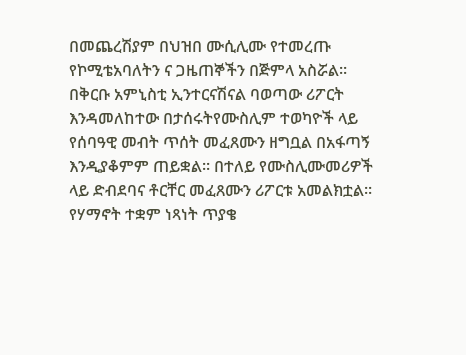በመጨረሽያም በህዝበ ሙሲሊሙ የተመረጡ የኮሚቴአባለትን ና ጋዜጠኞችን በጅምላ አስሯል፡፡
በቅርቡ አምኒስቲ ኢንተርናሽናል ባወጣው ሪፖርት እንዳመለከተው በታሰሩትየሙስሊም ተወካዮች ላይ የሰባዓዊ መብት ጥሰት መፈጸሙን ዘግቧል በአፋጣኝ እንዲያቆምም ጠይቋል፡፡ በተለይ የሙስሊሙመሪዎች ላይ ድብደባና ቶርቸር መፈጸሙን ሪፖርቱ አመልክቷል፡፡
የሃማኖት ተቋም ነጻነት ጥያቄ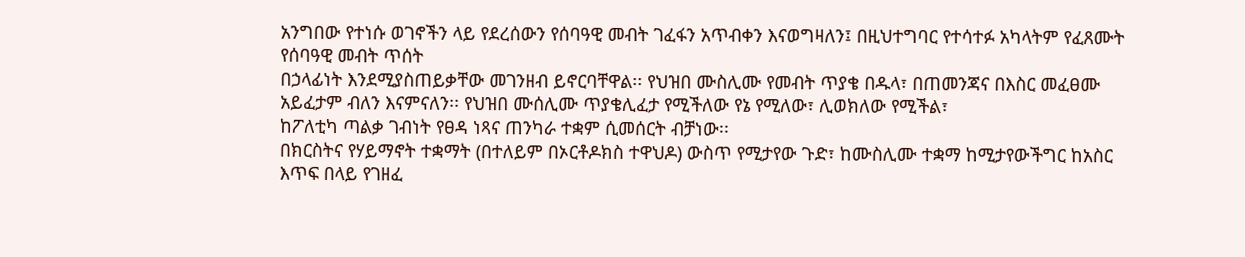አንግበው የተነሱ ወገኖችን ላይ የደረሰውን የሰባዓዊ መብት ገፈፋን አጥብቀን እናወግዛለን፤ በዚህተግባር የተሳተፉ አካላትም የፈጸሙት የሰባዓዊ መብት ጥሰት
በኃላፊነት እንደሚያስጠይቃቸው መገንዘብ ይኖርባቸዋል፡፡ የህዝበ ሙስሊሙ የመብት ጥያቄ በዱላ፣ በጠመንጃና በእስር መፈፀሙ አይፈታም ብለን እናምናለን፡፡ የህዝበ ሙሰሊሙ ጥያቄሊፈታ የሚችለው የኔ የሚለው፣ ሊወክለው የሚችል፣
ከፖለቲካ ጣልቃ ገብነት የፀዳ ነጻና ጠንካራ ተቋም ሲመሰርት ብቻነው፡፡
በክርስትና የሃይማኖት ተቋማት (በተለይም በኦርቶዶክስ ተዋህዶ) ውስጥ የሚታየው ጉድ፣ ከሙስሊሙ ተቋማ ከሚታየውችግር ከአስር እጥፍ በላይ የገዘፈ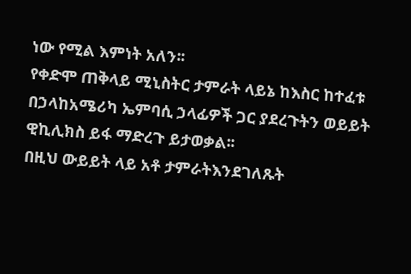ነው የሚል እምነት አለን፡፡
የቀድሞ ጠቅላይ ሚኒስትር ታምራት ላይኔ ከእስር ከተፈቱ በኃላከአሜሪካ ኤምባሲ ኃላፊዎች ጋር ያደረጉትን ወይይት ዊኪሊክስ ይፋ ማድረጉ ይታወቃል፡፡
በዚህ ውይይት ላይ አቶ ታምራትእንደገለጹት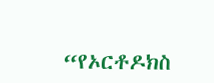“የኦርቶዶክስ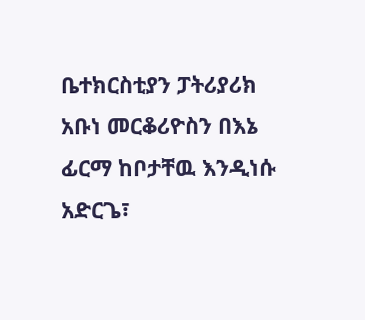ቤተክርስቲያን ፓትሪያሪክ አቡነ መርቆሪዮስን በእኔ ፊርማ ከቦታቸዉ እንዲነሱ አድርጌ፣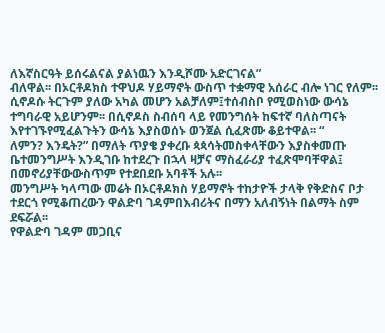ለእኛስርዓት ይሰሩልናል ያልነዉን እንዲሾሙ አድርገናል”
ብለዋል፡፡ በኦርቶዶክስ ተዋህዶ ሃይማኖት ውስጥ ተቋማዊ አሰራር ብሎ ነገር የለም፡፡ ሲኖዶሱ ትርጉም ያለው አካል መሆን አልቻለም፤ተሰብስቦ የሚወስነው ውሳኔ ተግባራዊ አይሆንም፡፡ በሲኖዶስ ስብሰባ ላይ የመንግሰት ከፍተኛ ባለስጣናት እየተገኙየሚፈልጉትን ውሳኔ እያስወሰኑ ወንጀል ሲፈጽሙ ቆይተዋል፡፡ “
ለምን? እንዴት?” በማለት ጥያቄ ያቀረቡ ጳጳሳትመስቀላቸውን እያስቀመጡ ቤተመንግሥት እንዲገቡ ከተደረጉ በኋላ ዛቻና ማስፈራሪያ ተፈጽሞባቸዋል፤ በመኖሪያቸውውስጥም የተደበደቡ አባቶች አሉ፡፡
መንግሥት ካላጣው መሬት በኦርቶዶክስ ሃይማኖት ተከታዮች ታላቅ የቅድስና ቦታ ተደርጎ የሚቆጠረውን ዋልድባ ገዳምበእብሪትና በማን አለብኝነት በልማት ስም ደፍሯል፡፡
የዋልድባ ገዳም መጋቢና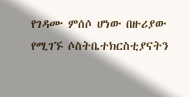የገዳሙ ምሰሶ ሆነው በዙሪያው የሚገኙ ሶስትቤተክርስቲያናትን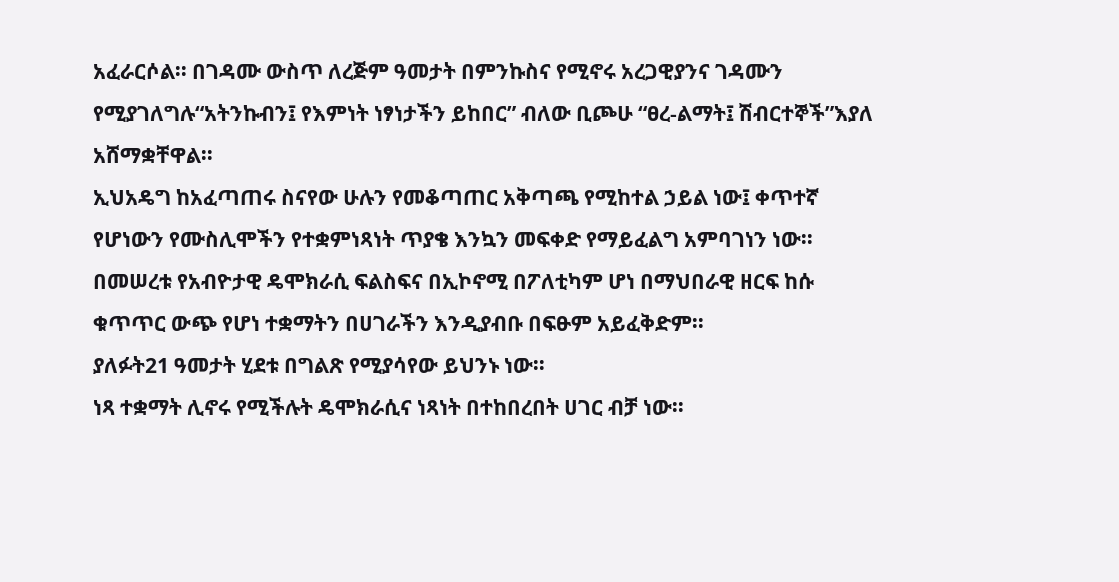አፈራርሶል፡፡ በገዳሙ ውስጥ ለረጅም ዓመታት በምንኩስና የሚኖሩ አረጋዊያንና ገዳሙን
የሚያገለግሉ“አትንኩብን፤ የእምነት ነፃነታችን ይከበር” ብለው ቢጮሁ “ፀረ-ልማት፤ ሽብርተኞች”እያለ አሸማቋቸዋል፡፡
ኢህአዴግ ከአፈጣጠሩ ስናየው ሁሉን የመቆጣጠር አቅጣጫ የሚከተል ኃይል ነው፤ ቀጥተኛ የሆነውን የሙስሊሞችን የተቋምነጻነት ጥያቄ እንኳን መፍቀድ የማይፈልግ አምባገነን ነው፡፡
በመሠረቱ የአብዮታዊ ዴሞክራሲ ፍልስፍና በኢኮኖሚ በፖለቲካም ሆነ በማህበራዊ ዘርፍ ከሱ ቁጥጥር ውጭ የሆነ ተቋማትን በሀገራችን እንዲያብቡ በፍፁም አይፈቅድም፡፡
ያለፉት21 ዓመታት ሂደቱ በግልጽ የሚያሳየው ይህንኑ ነው፡፡
ነጻ ተቋማት ሊኖሩ የሚችሉት ዴሞክራሲና ነጻነት በተከበረበት ሀገር ብቻ ነው፡፡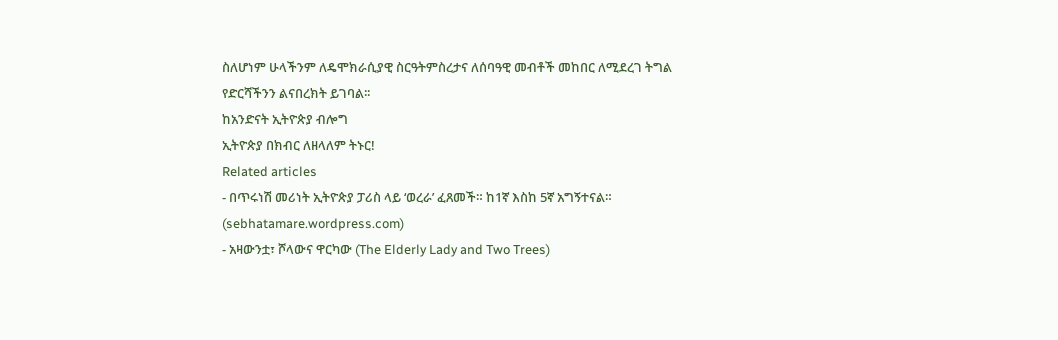ስለሆነም ሁላችንም ለዴሞክራሲያዊ ስርዓትምስረታና ለሰባዓዊ መብቶች መከበር ለሚደረገ ትግል የድርሻችንን ልናበረክት ይገባል፡፡
ከአንድናት ኢትዮጵያ ብሎግ
ኢትዮጵያ በክብር ለዘላለም ትኑር!
Related articles
- በጥሩነሽ መሪነት ኢትዮጵያ ፓሪስ ላይ ‘ወረራ’ ፈጸመች። ከ1ኛ እስከ 5ኛ አግኝተናል። (sebhatamare.wordpress.com)
- አዛውንቷ፣ ሾላውና ዋርካው (The Elderly Lady and Two Trees)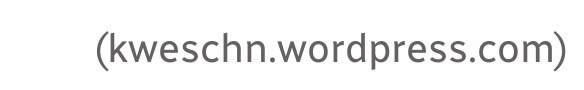(kweschn.wordpress.com)